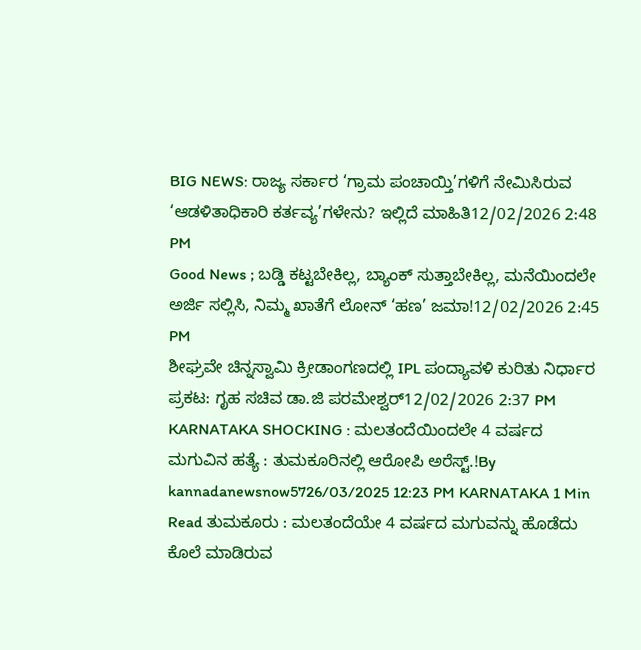BIG NEWS: ರಾಜ್ಯ ಸರ್ಕಾರ ‘ಗ್ರಾಮ ಪಂಚಾಯ್ತಿ’ಗಳಿಗೆ ನೇಮಿಸಿರುವ ‘ಆಡಳಿತಾಧಿಕಾರಿ ಕರ್ತವ್ಯ’ಗಳೇನು? ಇಲ್ಲಿದೆ ಮಾಹಿತಿ12/02/2026 2:48 PM
Good News ; ಬಡ್ಡಿ ಕಟ್ಟಬೇಕಿಲ್ಲ, ಬ್ಯಾಂಕ್ ಸುತ್ತಾಬೇಕಿಲ್ಲ, ಮನೆಯಿಂದಲೇ ಅರ್ಜಿ ಸಲ್ಲಿಸಿ, ನಿಮ್ಮ ಖಾತೆಗೆ ಲೋನ್ ‘ಹಣ’ ಜಮಾ!12/02/2026 2:45 PM
ಶೀಘ್ರವೇ ಚಿನ್ನಸ್ವಾಮಿ ಕ್ರೀಡಾಂಗಣದಲ್ಲಿ IPL ಪಂದ್ಯಾವಳಿ ಕುರಿತು ನಿರ್ಧಾರ ಪ್ರಕಟ: ಗೃಹ ಸಚಿವ ಡಾ.ಜಿ ಪರಮೇಶ್ವರ್12/02/2026 2:37 PM
KARNATAKA SHOCKING : ಮಲತಂದೆಯಿಂದಲೇ 4 ವರ್ಷದ ಮಗುವಿನ ಹತ್ಯೆ : ತುಮಕೂರಿನಲ್ಲಿ ಆರೋಪಿ ಅರೆಸ್ಟ್.!By kannadanewsnow5726/03/2025 12:23 PM KARNATAKA 1 Min Read ತುಮಕೂರು : ಮಲತಂದೆಯೇ 4 ವರ್ಷದ ಮಗುವನ್ನು ಹೊಡೆದು ಕೊಲೆ ಮಾಡಿರುವ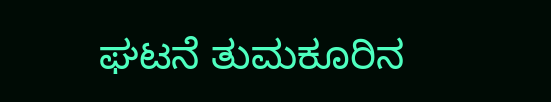ಘಟನೆ ತುಮಕೂರಿನ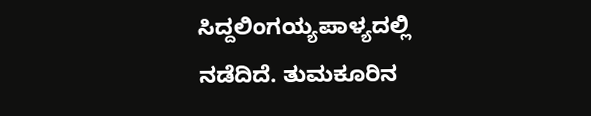ಸಿದ್ದಲಿಂಗಯ್ಯಪಾಳ್ಯದಲ್ಲಿ ನಡೆದಿದೆ. ತುಮಕೂರಿನ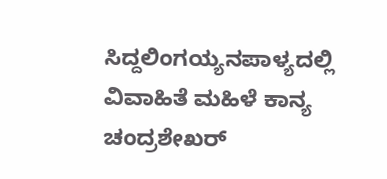ಸಿದ್ದಲಿಂಗಯ್ಯನಪಾಳ್ಯದಲ್ಲಿ ವಿವಾಹಿತೆ ಮಹಿಳೆ ಕಾನ್ಯ ಚಂದ್ರಶೇಖರ್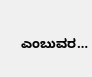ಎಂಬುವರ…